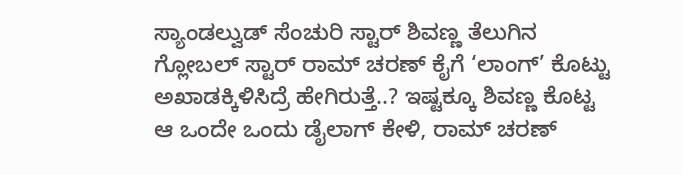ಸ್ಯಾಂಡಲ್ವುಡ್ ಸೆಂಚುರಿ ಸ್ಟಾರ್ ಶಿವಣ್ಣ ತೆಲುಗಿನ ಗ್ಲೋಬಲ್ ಸ್ಟಾರ್ ರಾಮ್ ಚರಣ್ ಕೈಗೆ ‘ಲಾಂಗ್’ ಕೊಟ್ಟು ಅಖಾಡಕ್ಕಿಳಿಸಿದ್ರೆ ಹೇಗಿರುತ್ತೆ..? ಇಷ್ಟಕ್ಕೂ ಶಿವಣ್ಣ ಕೊಟ್ಟ ಆ ಒಂದೇ ಒಂದು ಡೈಲಾಗ್ ಕೇಳಿ, ರಾಮ್ ಚರಣ್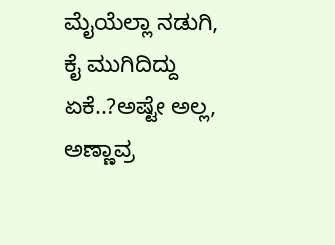ಮೈಯೆಲ್ಲಾ ನಡುಗಿ, ಕೈ ಮುಗಿದಿದ್ದು ಏಕೆ..?ಅಷ್ಟೇ ಅಲ್ಲ, ಅಣ್ಣಾವ್ರ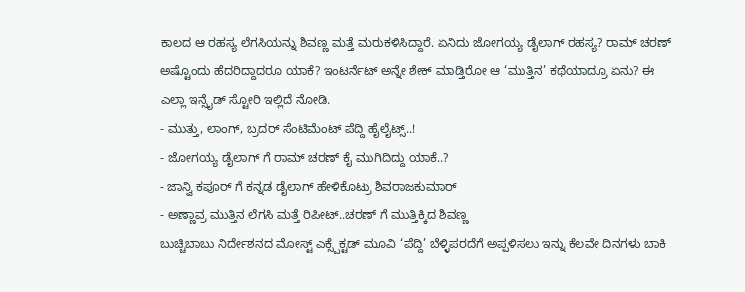ಕಾಲದ ಆ ರಹಸ್ಯ ಲೆಗಸಿಯನ್ನು ಶಿವಣ್ಣ ಮತ್ತೆ ಮರುಕಳಿಸಿದ್ದಾರೆ. ಏನಿದು ಜೋಗಯ್ಯ ಡೈಲಾಗ್ ರಹಸ್ಯ? ರಾಮ್ ಚರಣ್ ಅಷ್ಟೊಂದು ಹೆದರಿದ್ದಾದರೂ ಯಾಕೆ? ಇಂಟರ್ನೆಟ್ ಅನ್ನೇ ಶೇಕ್ ಮಾಡ್ತಿರೋ ಆ ‘ಮುತ್ತಿನ’ ಕಥೆಯಾದ್ರೂ ಏನು? ಈ ಎಲ್ಲಾ ಇನ್ಸೈಡ್ ಸ್ಟೋರಿ ಇಲ್ಲಿದೆ ನೋಡಿ.
- ಮುತ್ತು, ಲಾಂಗ್, ಬ್ರದರ್ ಸೆಂಟಿಮೆಂಟ್ ಪೆದ್ದಿ ಹೈಲೈಟ್ಸ್..!
- ಜೋಗಯ್ಯ ಡೈಲಾಗ್ ಗೆ ರಾಮ್ ಚರಣ್ ಕೈ ಮುಗಿದಿದ್ದು ಯಾಕೆ..?
- ಜಾನ್ವಿ ಕಪೂರ್ ಗೆ ಕನ್ನಡ ಡೈಲಾಗ್ ಹೇಳಿಕೊಟ್ರು ಶಿವರಾಜಕುಮಾರ್
- ಅಣ್ಣಾವ್ರ ಮುತ್ತಿನ ಲೆಗಸಿ ಮತ್ತೆ ರಿಪೀಟ್..ಚರಣ್ ಗೆ ಮುತ್ತಿಕ್ಕಿದ ಶಿವಣ್ಣ
ಬುಚ್ಚಿಬಾಬು ನಿರ್ದೇಶನದ ಮೋಸ್ಟ್ ಎಕ್ಸ್ಪೆಕ್ಟಡ್ ಮೂವಿ ‘ಪೆದ್ದಿ’ ಬೆಳ್ಳಿಪರದೆಗೆ ಅಪ್ಪಳಿಸಲು ಇನ್ನು ಕೆಲವೇ ದಿನಗಳು ಬಾಕಿ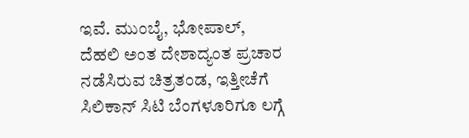ಇವೆ. ಮುಂಬೈ, ಭೋಪಾಲ್, ದೆಹಲಿ ಅಂತ ದೇಶಾದ್ಯಂತ ಪ್ರಚಾರ ನಡೆಸಿರುವ ಚಿತ್ರತಂಡ, ಇತ್ತೀಚೆಗೆ ಸಿಲಿಕಾನ್ ಸಿಟಿ ಬೆಂಗಳೂರಿಗೂ ಲಗ್ಗೆ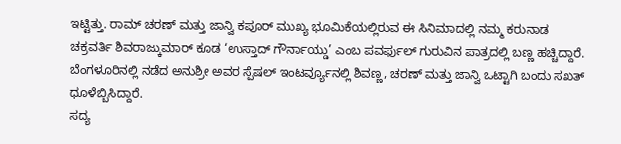ಇಟ್ಟಿತ್ತು. ರಾಮ್ ಚರಣ್ ಮತ್ತು ಜಾನ್ವಿ ಕಪೂರ್ ಮುಖ್ಯ ಭೂಮಿಕೆಯಲ್ಲಿರುವ ಈ ಸಿನಿಮಾದಲ್ಲಿ ನಮ್ಮ ಕರುನಾಡ ಚಕ್ರವರ್ತಿ ಶಿವರಾಜ್ಕುಮಾರ್ ಕೂಡ ‘ಉಸ್ತಾದ್ ಗೌರ್ನಾಯ್ಡು’ ಎಂಬ ಪವರ್ಫುಲ್ ಗುರುವಿನ ಪಾತ್ರದಲ್ಲಿ ಬಣ್ಣ ಹಚ್ಚಿದ್ದಾರೆ. ಬೆಂಗಳೂರಿನಲ್ಲಿ ನಡೆದ ಅನುಶ್ರೀ ಅವರ ಸ್ಪೆಷಲ್ ಇಂಟರ್ವ್ಯೂನಲ್ಲಿ ಶಿವಣ್ಣ, ಚರಣ್ ಮತ್ತು ಜಾನ್ವಿ ಒಟ್ಟಾಗಿ ಬಂದು ಸಖತ್ ಧೂಳೆಬ್ಬಿಸಿದ್ದಾರೆ.
ಸದ್ಯ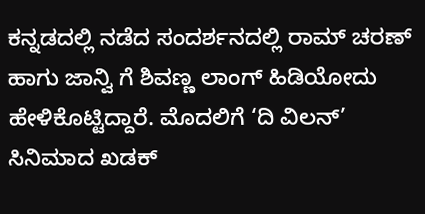ಕನ್ನಡದಲ್ಲಿ ನಡೆದ ಸಂದರ್ಶನದಲ್ಲಿ ರಾಮ್ ಚರಣ್ ಹಾಗು ಜಾನ್ವಿ ಗೆ ಶಿವಣ್ಣ ಲಾಂಗ್ ಹಿಡಿಯೋದು ಹೇಳಿಕೊಟ್ಟಿದ್ದಾರೆ. ಮೊದಲಿಗೆ ‘ದಿ ವಿಲನ್’ ಸಿನಿಮಾದ ಖಡಕ್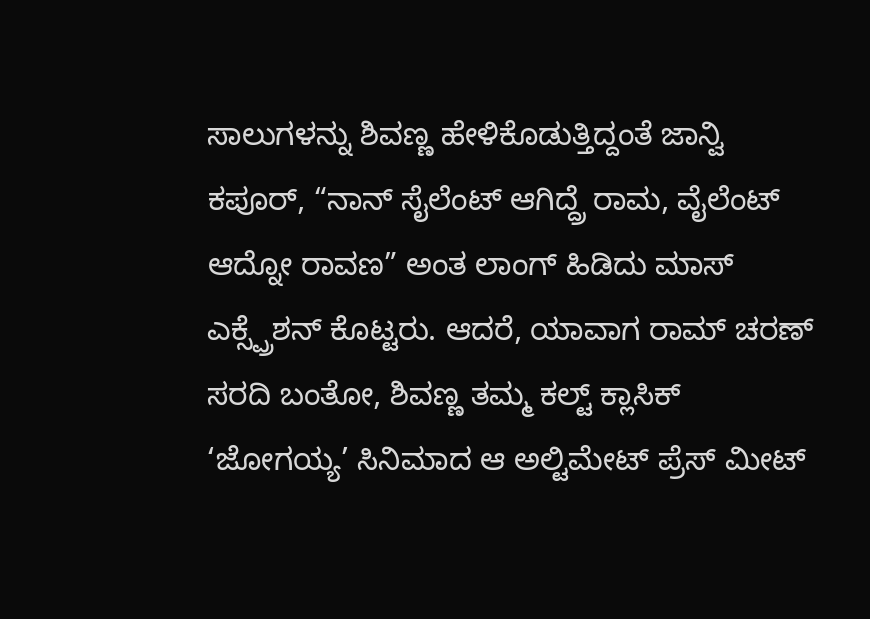ಸಾಲುಗಳನ್ನು ಶಿವಣ್ಣ ಹೇಳಿಕೊಡುತ್ತಿದ್ದಂತೆ ಜಾನ್ವಿ ಕಪೂರ್, “ನಾನ್ ಸೈಲೆಂಟ್ ಆಗಿದ್ದ್ರೆ ರಾಮ, ವೈಲೆಂಟ್ ಆದ್ನೋ ರಾವಣ” ಅಂತ ಲಾಂಗ್ ಹಿಡಿದು ಮಾಸ್ ಎಕ್ಸ್ಪ್ರೆಶನ್ ಕೊಟ್ಟರು. ಆದರೆ, ಯಾವಾಗ ರಾಮ್ ಚರಣ್ ಸರದಿ ಬಂತೋ, ಶಿವಣ್ಣ ತಮ್ಮ ಕಲ್ಟ್ ಕ್ಲಾಸಿಕ್ ‘ಜೋಗಯ್ಯ’ ಸಿನಿಮಾದ ಆ ಅಲ್ಟಿಮೇಟ್ ಪ್ರೆಸ್ ಮೀಟ್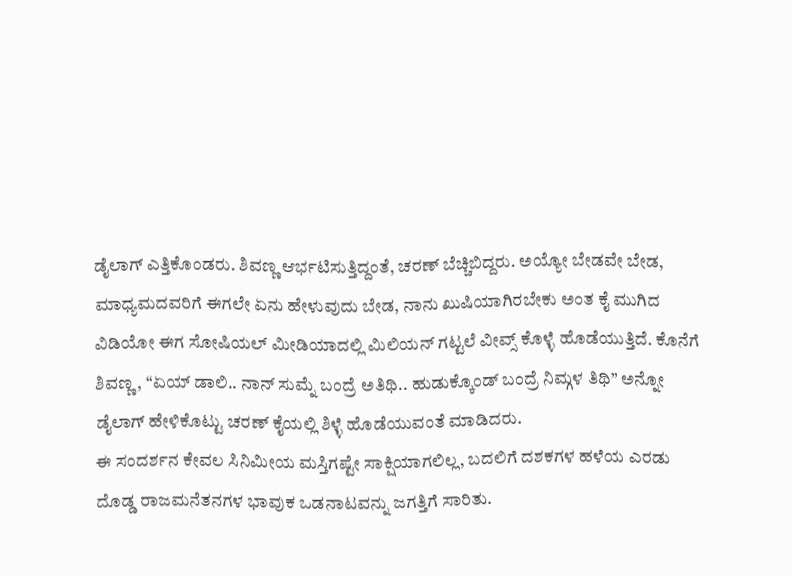ಡೈಲಾಗ್ ಎತ್ತಿಕೊಂಡರು. ಶಿವಣ್ಣ ಆರ್ಭಟಿಸುತ್ತಿದ್ದಂತೆ, ಚರಣ್ ಬೆಚ್ಚಿಬಿದ್ದರು. ಅಯ್ಯೋ ಬೇಡವೇ ಬೇಡ, ಮಾಧ್ಯಮದವರಿಗೆ ಈಗಲೇ ಏನು ಹೇಳುವುದು ಬೇಡ, ನಾನು ಖುಷಿಯಾಗಿರಬೇಕು ಅಂತ ಕೈ ಮುಗಿದ ವಿಡಿಯೋ ಈಗ ಸೋಷಿಯಲ್ ಮೀಡಿಯಾದಲ್ಲಿ ಮಿಲಿಯನ್ ಗಟ್ಟಲೆ ವೀವ್ಸ್ ಕೊಳ್ಳೆ ಹೊಡೆಯುತ್ತಿದೆ. ಕೊನೆಗೆ ಶಿವಣ್ಣ, “ಏಯ್ ಡಾಲಿ.. ನಾನ್ ಸುಮ್ನೆ ಬಂದ್ರೆ ಅತಿಥಿ.. ಹುಡುಕ್ಕೊಂಡ್ ಬಂದ್ರೆ ನಿಮ್ಗಳ ತಿಥಿ” ಅನ್ನೋ ಡೈಲಾಗ್ ಹೇಳಿಕೊಟ್ಟು ಚರಣ್ ಕೈಯಲ್ಲಿ ಶಿಳ್ಳೆ ಹೊಡೆಯುವಂತೆ ಮಾಡಿದರು.
ಈ ಸಂದರ್ಶನ ಕೇವಲ ಸಿನಿಮೀಯ ಮಸ್ತಿಗಷ್ಟೇ ಸಾಕ್ಷಿಯಾಗಲಿಲ್ಲ, ಬದಲಿಗೆ ದಶಕಗಳ ಹಳೆಯ ಎರಡು ದೊಡ್ಡ ರಾಜಮನೆತನಗಳ ಭಾವುಕ ಒಡನಾಟವನ್ನು ಜಗತ್ತಿಗೆ ಸಾರಿತು.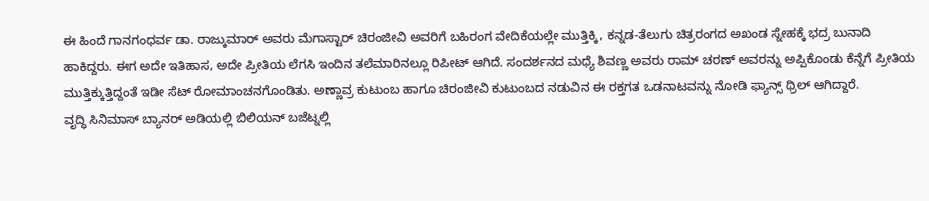ಈ ಹಿಂದೆ ಗಾನಗಂಧರ್ವ ಡಾ. ರಾಜ್ಕುಮಾರ್ ಅವರು ಮೆಗಾಸ್ಟಾರ್ ಚಿರಂಜೀವಿ ಅವರಿಗೆ ಬಹಿರಂಗ ವೇದಿಕೆಯಲ್ಲೇ ಮುತ್ತಿಕ್ಕಿ, ಕನ್ನಡ-ತೆಲುಗು ಚಿತ್ರರಂಗದ ಅಖಂಡ ಸ್ನೇಹಕ್ಕೆ ಭದ್ರ ಬುನಾದಿ ಹಾಕಿದ್ದರು. ಈಗ ಅದೇ ಇತಿಹಾಸ, ಅದೇ ಪ್ರೀತಿಯ ಲೆಗಸಿ ಇಂದಿನ ತಲೆಮಾರಿನಲ್ಲೂ ರಿಪೀಟ್ ಆಗಿದೆ. ಸಂದರ್ಶನದ ಮಧ್ಯೆ ಶಿವಣ್ಣ ಅವರು ರಾಮ್ ಚರಣ್ ಅವರನ್ನು ಅಪ್ಪಿಕೊಂಡು ಕೆನ್ನೆಗೆ ಪ್ರೀತಿಯ ಮುತ್ತಿಕ್ಕುತ್ತಿದ್ದಂತೆ ಇಡೀ ಸೆಟ್ ರೋಮಾಂಚನಗೊಂಡಿತು. ಅಣ್ಣಾವ್ರ ಕುಟುಂಬ ಹಾಗೂ ಚಿರಂಜೀವಿ ಕುಟುಂಬದ ನಡುವಿನ ಈ ರಕ್ತಗತ ಒಡನಾಟವನ್ನು ನೋಡಿ ಫ್ಯಾನ್ಸ್ ಥ್ರಿಲ್ ಆಗಿದ್ದಾರೆ.
ವೃದ್ಧಿ ಸಿನಿಮಾಸ್ ಬ್ಯಾನರ್ ಅಡಿಯಲ್ಲಿ ಬಿಲಿಯನ್ ಬಜೆಟ್ನಲ್ಲಿ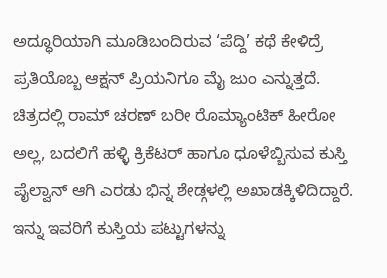ಅದ್ಧೂರಿಯಾಗಿ ಮೂಡಿಬಂದಿರುವ ‘ಪೆದ್ದಿ’ ಕಥೆ ಕೇಳಿದ್ರೆ ಪ್ರತಿಯೊಬ್ಬ ಆಕ್ಷನ್ ಪ್ರಿಯನಿಗೂ ಮೈ ಜುಂ ಎನ್ನುತ್ತದೆ. ಚಿತ್ರದಲ್ಲಿ ರಾಮ್ ಚರಣ್ ಬರೀ ರೊಮ್ಯಾಂಟಿಕ್ ಹೀರೋ ಅಲ್ಲ, ಬದಲಿಗೆ ಹಳ್ಳಿ ಕ್ರಿಕೆಟರ್ ಹಾಗೂ ಧೂಳೆಬ್ಬಿಸುವ ಕುಸ್ತಿ ಪೈಲ್ವಾನ್ ಆಗಿ ಎರಡು ಭಿನ್ನ ಶೇಡ್ಗಳಲ್ಲಿ ಅಖಾಡಕ್ಕಿಳಿದಿದ್ದಾರೆ. ಇನ್ನು ಇವರಿಗೆ ಕುಸ್ತಿಯ ಪಟ್ಟುಗಳನ್ನು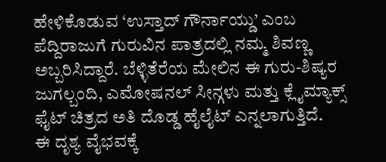ಹೇಳಿಕೊಡುವ ‘ಉಸ್ತಾದ್ ಗೌರ್ನಾಯ್ಡು’ ಎಂಬ ಪೆದ್ದಿರಾಜುಗೆ ಗುರುವಿನ ಪಾತ್ರದಲ್ಲಿ ನಮ್ಮ ಶಿವಣ್ಣ ಅಬ್ಬರಿಸಿದ್ದಾರೆ. ಬೆಳ್ಳಿತೆರೆಯ ಮೇಲಿನ ಈ ಗುರು-ಶಿಷ್ಯರ ಜುಗಲ್ಬಂದಿ, ಎಮೋಷನಲ್ ಸೀನ್ಗಳು ಮತ್ತು ಕ್ಲೈಮ್ಯಾಕ್ಸ್ ಫೈಟ್ ಚಿತ್ರದ ಅತಿ ದೊಡ್ಡ ಹೈಲೈಟ್ ಎನ್ನಲಾಗುತ್ತಿದೆ.
ಈ ದೃಶ್ಯ ವೈಭವಕ್ಕೆ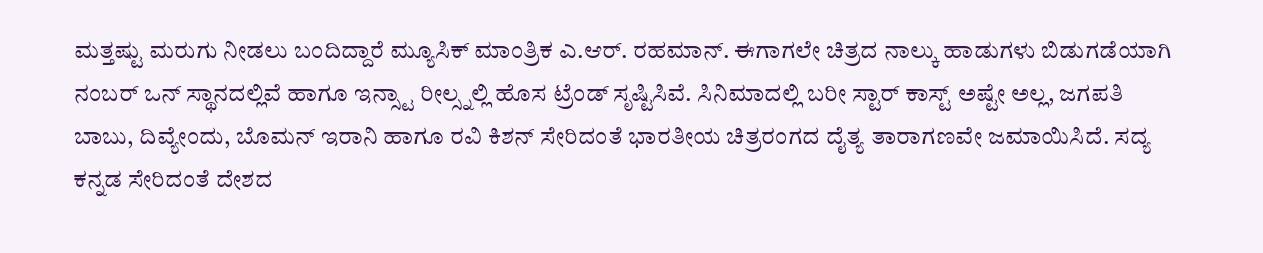ಮತ್ತಷ್ಟು ಮರುಗು ನೀಡಲು ಬಂದಿದ್ದಾರೆ ಮ್ಯೂಸಿಕ್ ಮಾಂತ್ರಿಕ ಎ.ಆರ್. ರಹಮಾನ್. ಈಗಾಗಲೇ ಚಿತ್ರದ ನಾಲ್ಕು ಹಾಡುಗಳು ಬಿಡುಗಡೆಯಾಗಿ ನಂಬರ್ ಒನ್ ಸ್ಥಾನದಲ್ಲಿವೆ ಹಾಗೂ ಇನ್ಸ್ಟಾ ರೀಲ್ಸ್ನಲ್ಲಿ ಹೊಸ ಟ್ರೆಂಡ್ ಸೃಷ್ಟಿಸಿವೆ. ಸಿನಿಮಾದಲ್ಲಿ ಬರೀ ಸ್ಟಾರ್ ಕಾಸ್ಟ್ ಅಷ್ಟೇ ಅಲ್ಲ, ಜಗಪತಿ ಬಾಬು, ದಿವ್ಯೇಂದು, ಬೊಮನ್ ಇರಾನಿ ಹಾಗೂ ರವಿ ಕಿಶನ್ ಸೇರಿದಂತೆ ಭಾರತೀಯ ಚಿತ್ರರಂಗದ ದೈತ್ಯ ತಾರಾಗಣವೇ ಜಮಾಯಿಸಿದೆ. ಸದ್ಯ ಕನ್ನಡ ಸೇರಿದಂತೆ ದೇಶದ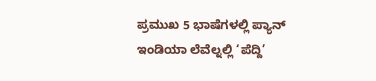ಪ್ರಮುಖ 5 ಭಾಷೆಗಳಲ್ಲಿ ಪ್ಯಾನ್ ಇಂಡಿಯಾ ಲೆವೆಲ್ನಲ್ಲಿ ‘ಪೆದ್ದಿ’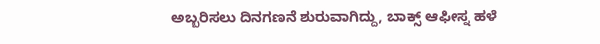ಅಬ್ಬರಿಸಲು ದಿನಗಣನೆ ಶುರುವಾಗಿದ್ದು, ಬಾಕ್ಸ್ ಆಫೀಸ್ನ ಹಳೆ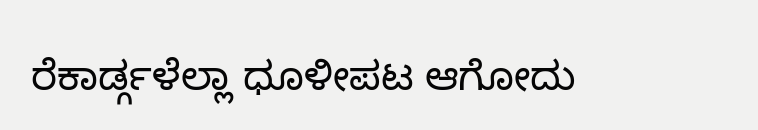ರೆಕಾರ್ಡ್ಗಳೆಲ್ಲಾ ಧೂಳೀಪಟ ಆಗೋದು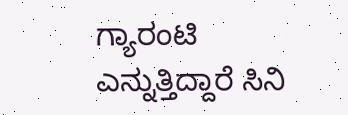ಗ್ಯಾರಂಟಿ ಎನ್ನುತ್ತಿದ್ದಾರೆ ಸಿನಿ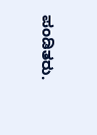ಪಂಡಿತರು.